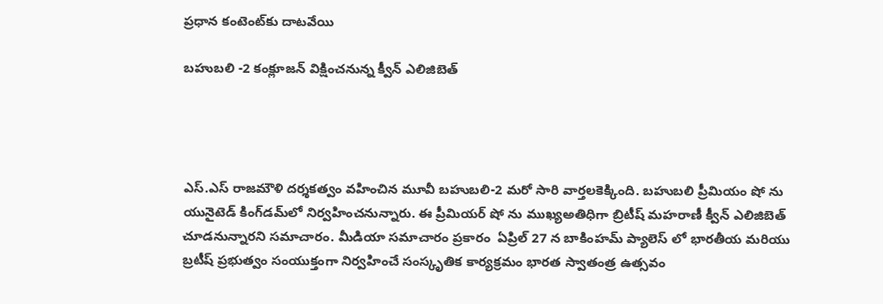ప్రధాన కంటెంట్‌కు దాటవేయి

బహుబలి -2 కంక్లూజన్‌ విక్షించనున్న క్వీన్‌ ఎలిజిబెత్‌




ఎస్.ఎస్‌ రాజమౌళి దర్శకత్వం వహించిన మూవీ బహుబలి-2 మరో సారి వార్తలకెక్కింది. బహుబలి ప్రీమియం షో ను యునైటెడ్‌ కింగ్‌డమ్‌లో నిర్వహించనున్నారు. ఈ ప్రీమియర్‌ షో ను ముఖ్యఅతిధిగా బ్రిటీష్‌ మహరాణీ క్వీన్‌ ఎలిజిబెత్‌ చూడనున్నారని సమాచారం. మీడియా సమాచారం ప్రకారం  ఏప్రిల్‌ 27 న బాకింహమ్‌ ప్యాలెస్‌ లో భారతీయ మరియు బ్రటీష్ ప్రభుత్వం సంయుక్తంగా నిర్వహించే సంస్కృతిక కార్యక్రమం భారత స్వాతంత్ర ఉత్సవం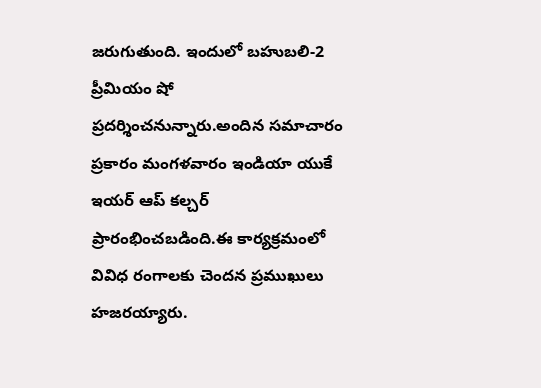జరుగుతుంది. ఇందులో బహుబలి-2 ప్రీమియం షో ప్రదర్శించనున్నారు.అందిన సమాచారం ప్రకారం మంగళవారం ఇండియా యుకే ఇయర్‌ ఆప్‌ కల్చర్‌ ప్రారంభించబడింది.ఈ కార్యక్రమంలో వివిధ రంగాలకు చెందన ప్రముఖులు హజరయ్యారు.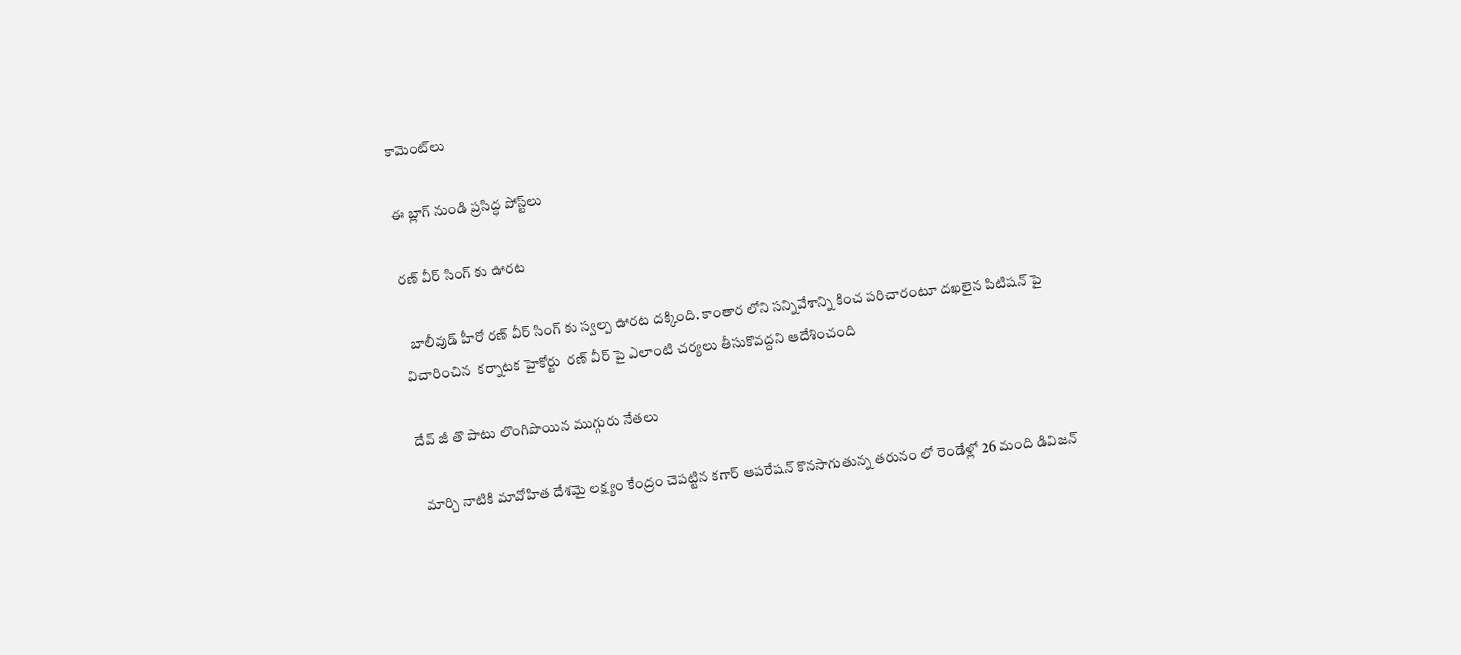కామెంట్‌లు

ఈ బ్లాగ్ నుండి ప్రసిద్ధ పోస్ట్‌లు

రణ్ వీర్ సింగ్ కు ఊరట

  బాలీవుడ్ హీరో రణ్ వీర్ సింగ్ కు స్వల్ప ఊరట దక్కింది. కాంతార లోని సన్నివేశాన్ని కించ పరిచారంటూ దఖలైన పిటిషన్ పై విచారించిన  కర్నాటక హైకోర్టు  రణ్ వీర్ పై ఎలాంటి చర్యలు తీసుకొవద్దని ఆదేశించంది

దేవ్ జీ తొ పాటు లొంగిపొయిన ముగ్గురు నేతలు

  మార్చి నాటికి మావోహిత దేశమై లక్ష్యం కేంద్రం చెపట్టిన కగార్ ఆపరేషన్ కొనసాగుతున్న తరునం లో రెండేళ్లో 26 మంది డివిజన్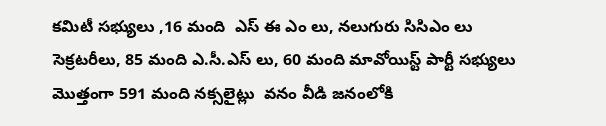కమిటీ సభ్యులు ,16 మంది  ఎస్ ఈ ఎం లు, నలుగురు సిసిఎం లు సెక్రటరీలు, 85 మంది ఎ.సీ.ఎస్ లు, 60 మంది మావోయిస్ట్ పార్టీ సభ్యులు మొత్తంగా 591 మంది నక్సలైట్లు  వనం వీడి జనంలోకి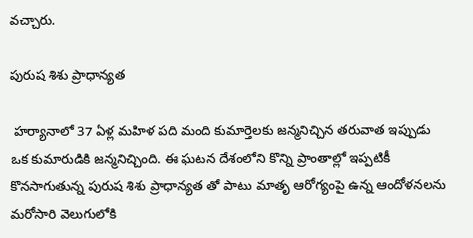వచ్చారు.

పురుష శిశు ప్రాధాన్యత

 హర్యానాలో 37 ఏళ్ల మహిళ పది మంది కుమార్తెలకు జన్మనిచ్చిన తరువాత ఇప్పుడు ఒక కుమారుడికి జన్మనిచ్చింది. ఈ ఘటన దేశంలోని కొన్ని ప్రాంతాల్లో ఇప్పటికీ కొనసాగుతున్న పురుష శిశు ప్రాధాన్యత తో పాటు మాతృ ఆరోగ్యంపై ఉన్న ఆందోళనలను మరోసారి వెలుగులోకి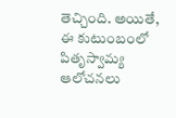తెచ్చింది. అయితే, ఈ కుటుంబంలో పితృస్వామ్య ఆలోచనలు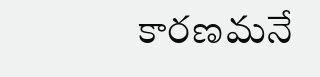కారణమనే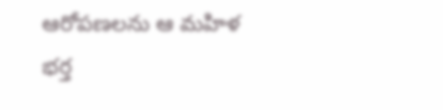ఆరోపణలను ఆ మహిళ భర్త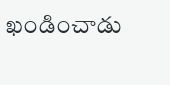ఖండించాడు